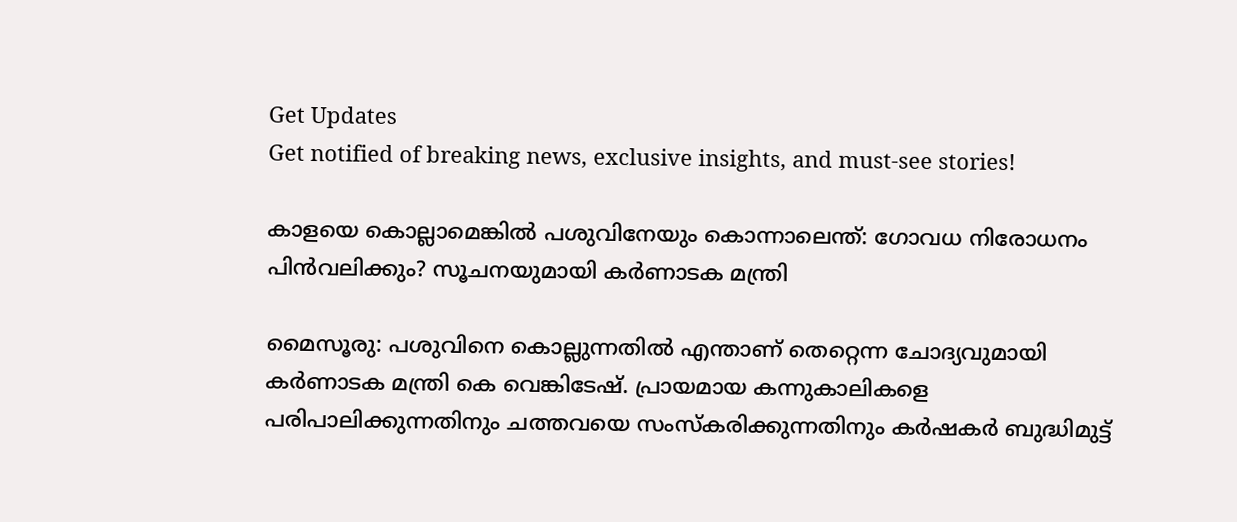Get Updates
Get notified of breaking news, exclusive insights, and must-see stories!

കാളയെ കൊല്ലാമെങ്കില്‍ പശുവിനേയും കൊന്നാലെന്ത്: ഗോവധ നിരോധനം പിന്‍വലിക്കും? സൂചനയുമായി കർണാടക മന്ത്രി

മൈസൂരു: പശുവിനെ കൊല്ലുന്നതിൽ എന്താണ് തെറ്റെന്ന ചോദ്യവുമായി കർണാടക മന്ത്രി കെ വെങ്കിടേഷ്. പ്രായമായ കന്നുകാലികളെ പരിപാലിക്കുന്നതിനും ചത്തവയെ സംസ്കരിക്കുന്നതിനും കർഷകർ ബുദ്ധിമുട്ട്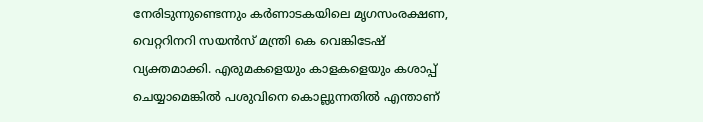നേരിടുന്നുണ്ടെന്നും കർണാടകയിലെ മൃഗസംരക്ഷണ, വെറ്ററിനറി സയൻസ് മന്ത്രി കെ വെങ്കിടേഷ് വ്യക്തമാക്കി. എരുമകളെയും കാളകളെയും കശാപ്പ് ചെയ്യാമെങ്കിൽ പശുവിനെ കൊല്ലുന്നതിൽ എന്താണ്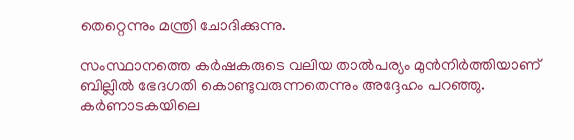തെറ്റെന്നും മന്ത്രി ചോദിക്കുന്നു.

സംസ്ഥാനത്തെ കർഷകരുടെ വലിയ താൽപര്യം മുൻനിർത്തിയാണ് ബില്ലിൽ ഭേദഗതി കൊണ്ടുവരുന്നതെന്നും അദ്ദേഹം പറഞ്ഞു. കർണാടകയിലെ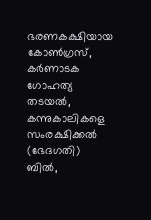ഭരണകക്ഷിയായ കോൺഗ്രസ്, കർണാടക ഗോഹത്യ തടയൽ, കന്നുകാലികളെ സംരക്ഷിക്കൽ (ഭേദഗതി) ബിൽ,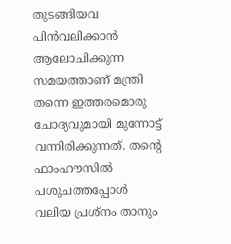തുടങ്ങിയവ പിന്‍വലിക്കാന്‍ ആലോചിക്കുന്ന സമയത്താണ് മന്ത്രി തന്നെ ഇത്തരമൊരു ചോദ്യവുമായി മുന്നോട്ട് വന്നിരിക്കുന്നത്. തന്റെ ഫാംഹൗസിൽ പശുചത്തപ്പോൾ വലിയ പ്രശ്നം താനും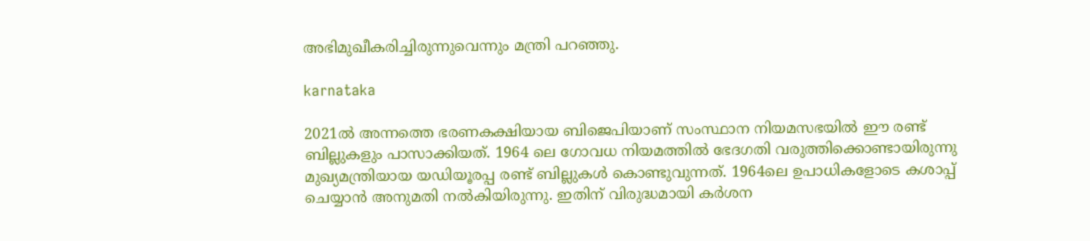അഭിമുഖീകരിച്ചിരുന്നുവെന്നും മന്ത്രി പറഞ്ഞു.

karnataka

2021ൽ അന്നത്തെ ഭരണകക്ഷിയായ ബിജെപിയാണ് സംസ്ഥാന നിയമസഭയിൽ ഈ രണ്ട് ബില്ലുകളും പാസാക്കിയത്. 1964 ലെ ഗോവധ നിയമത്തില്‍ ഭേദഗതി വരുത്തിക്കൊണ്ടായിരുന്നു മുഖ്യമന്ത്രിയായ യഡിയൂരപ്പ രണ്ട് ബില്ലുകള്‍ കൊണ്ടുവുന്നത്. 1964ലെ ഉപാധികളോടെ കശാപ്പ് ചെയ്യാൻ അനുമതി നൽകിയിരുന്നു. ഇതിന് വിരുദ്ധമായി കർശന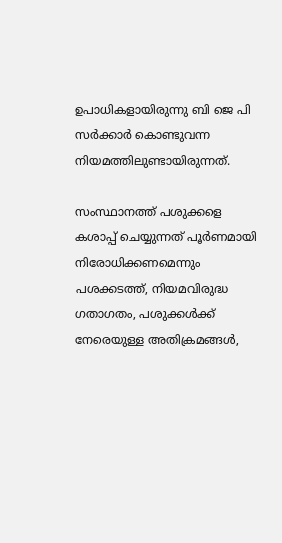ഉപാധികളായിരുന്നു ബി ജെ പി സർക്കാർ കൊണ്ടുവന്ന നിയമത്തിലുണ്ടായിരുന്നത്.

സംസ്ഥാനത്ത് പശുക്കളെ കശാപ്പ് ചെയ്യുന്നത് പൂർണമായി നിരോധിക്കണമെന്നും പശക്കടത്ത്, നിയമവിരുദ്ധ ഗതാഗതം, പശുക്കൾക്ക് നേരെയുള്ള അതിക്രമങ്ങൾ,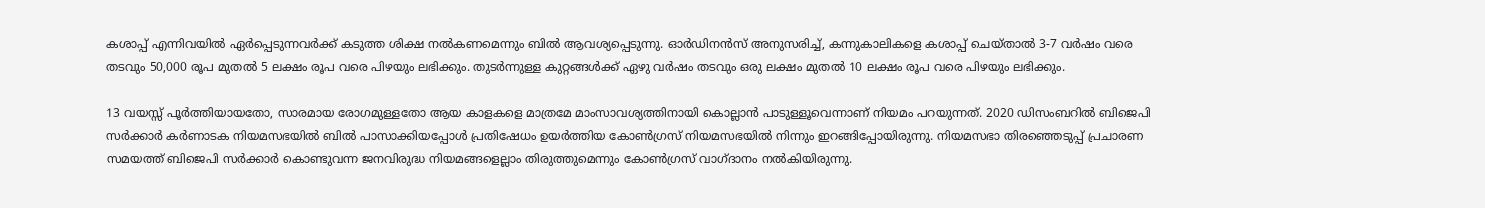കശാപ്പ് എന്നിവയിൽ ഏർപ്പെടുന്നവർക്ക് കടുത്ത ശിക്ഷ നൽകണമെന്നും ബിൽ ആവശ്യപ്പെടുന്നു. ഓർഡിനൻസ് അനുസരിച്ച്, കന്നുകാലികളെ കശാപ്പ് ചെയ്താൽ 3-7 വർഷം വരെ തടവും 50,000 രൂപ മുതൽ 5 ലക്ഷം രൂപ വരെ പിഴയും ലഭിക്കും. തുടർന്നുള്ള കുറ്റങ്ങൾക്ക് ഏഴു വർഷം തടവും ഒരു ലക്ഷം മുതൽ 10 ലക്ഷം രൂപ വരെ പിഴയും ലഭിക്കും.

13 വയസ്സ് പൂർത്തിയായതോ, സാരമായ രോഗമുള്ളതോ ആയ കാളകളെ മാത്രമേ മാംസാവശ്യത്തിനായി കൊല്ലാൻ പാടുള്ളൂവെന്നാണ് നിയമം പറയുന്നത്. 2020 ഡിസംബറിൽ ബിജെപി സർക്കാർ കർണാടക നിയമസഭയിൽ ബിൽ പാസാക്കിയപ്പോൾ പ്രതിഷേധം ഉയർത്തിയ കോൺഗ്രസ് നിയമസഭയില്‍ നിന്നും ഇറങ്ങിപ്പോയിരുന്നു. നിയമസഭാ തിരഞ്ഞെടുപ്പ് പ്രചാരണ സമയത്ത് ബിജെപി സർക്കാർ കൊണ്ടുവന്ന ജനവിരുദ്ധ നിയമങ്ങളെല്ലാം തിരുത്തുമെന്നും കോണ്‍ഗ്രസ് വാഗ്ദാനം നല്‍കിയിരുന്നു.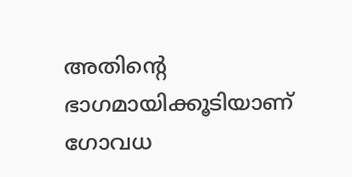അതിന്റെ ഭാഗമായിക്കൂടിയാണ് ഗോവധ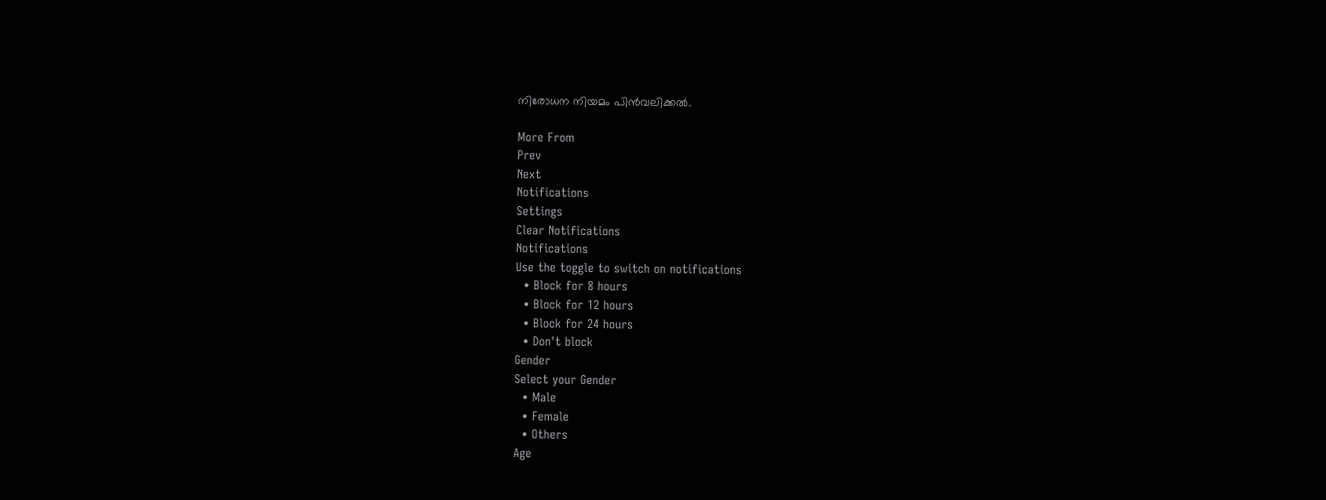നിരോധന നിയമം പിന്‍വലിക്കല്‍.

More From
Prev
Next
Notifications
Settings
Clear Notifications
Notifications
Use the toggle to switch on notifications
  • Block for 8 hours
  • Block for 12 hours
  • Block for 24 hours
  • Don't block
Gender
Select your Gender
  • Male
  • Female
  • Others
Age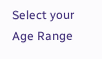Select your Age Range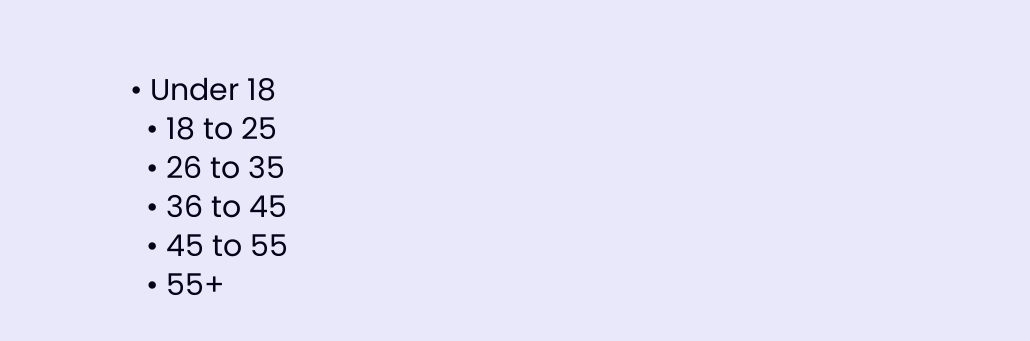• Under 18
  • 18 to 25
  • 26 to 35
  • 36 to 45
  • 45 to 55
  • 55+